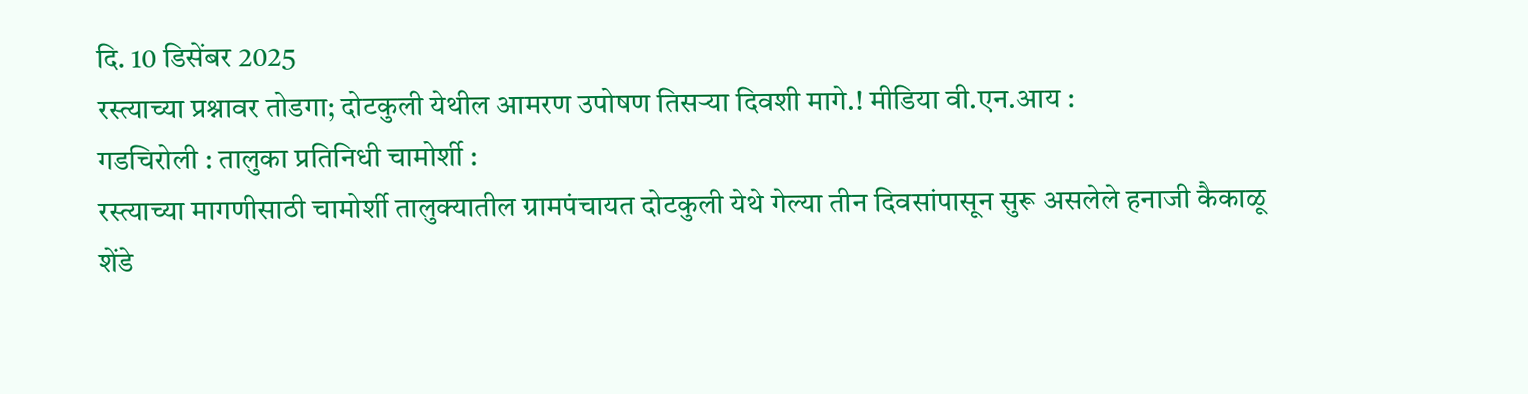दि. 10 डिसेंबर 2025
रस्त्याच्या प्रश्नावर तोडगा; दोटकुली येथील आमरण उपोषण तिसऱ्या दिवशी मागे.! मीडिया वी.एन.आय :
गडचिरोली : तालुका प्रतिनिधी चामोर्शी :
रस्त्याच्या मागणीसाठी चामोर्शी तालुक्यातील ग्रामपंचायत दोटकुली येथे गेल्या तीन दिवसांपासून सुरू असलेले हनाजी कैकाळू शेंडे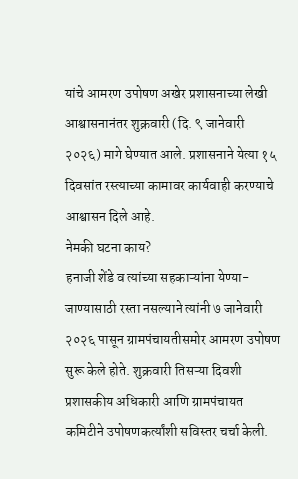यांचे आमरण उपोषण अखेर प्रशासनाच्या लेखी आश्वासनानंतर शुक्रवारी (दि. ९ जानेवारी २०२६) मागे घेण्यात आले. प्रशासनाने येत्या १५ दिवसांत रस्त्याच्या कामावर कार्यवाही करण्याचे आश्वासन दिले आहे.
नेमकी घटना काय?
हनाजी शेंडे व त्यांच्या सहकाऱ्यांना येण्या-जाण्यासाठी रस्ता नसल्याने त्यांनी ७ जानेवारी २०२६ पासून ग्रामपंचायतीसमोर आमरण उपोषण सुरू केले होते. शुक्रवारी तिसऱ्या दिवशी प्रशासकीय अधिकारी आणि ग्रामपंचायत कमिटीने उपोषणकर्त्यांशी सविस्तर चर्चा केली.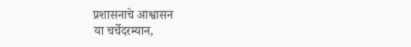प्रशासनाचे आश्वासन
या चर्चेदरम्यान,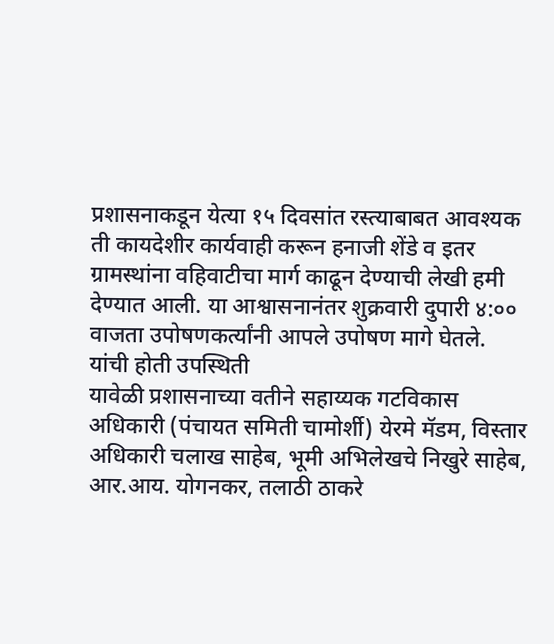प्रशासनाकडून येत्या १५ दिवसांत रस्त्याबाबत आवश्यक ती कायदेशीर कार्यवाही करून हनाजी शेंडे व इतर ग्रामस्थांना वहिवाटीचा मार्ग काढून देण्याची लेखी हमी देण्यात आली. या आश्वासनानंतर शुक्रवारी दुपारी ४:०० वाजता उपोषणकर्त्यांनी आपले उपोषण मागे घेतले.
यांची होती उपस्थिती
यावेळी प्रशासनाच्या वतीने सहाय्यक गटविकास अधिकारी (पंचायत समिती चामोर्शी) येरमे मॅडम, विस्तार अधिकारी चलाख साहेब, भूमी अभिलेखचे निखुरे साहेब, आर.आय. योगनकर, तलाठी ठाकरे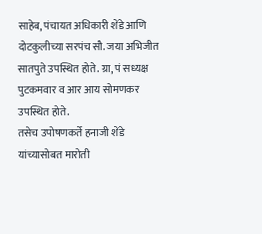साहेब, पंचायत अधिकारी शेंडे आणि दोटकुलीच्या सरपंच सौ. जया अभिजीत सातपुते उपस्थित होते. ग्रा, पं सध्यक्ष पुटकमवार व आर आय सोमणकर उपस्थित होते.
तसेच उपोषणकर्ते हनाजी शेंडे यांच्यासोबत मारोती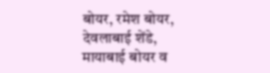बोयर, रमेश बोयर, देवलाबाई शेंडे, मायाबाई बोयर व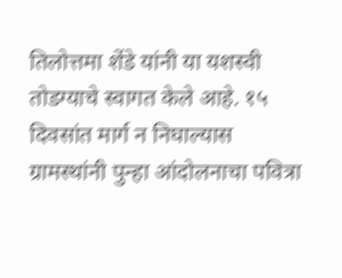तिलोत्तमा शेंडे यांनी या यशस्वी तोडग्याचे स्वागत केले आहे. १५ दिवसांत मार्ग न निघाल्यास ग्रामस्थांनी पुन्हा आंदोलनाचा पवित्रा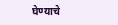घेण्याचे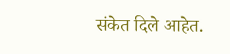संकेत दिले आहेत.